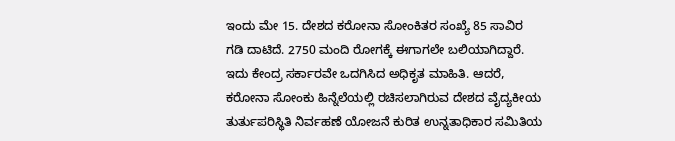ಇಂದು ಮೇ 15. ದೇಶದ ಕರೋನಾ ಸೋಂಕಿತರ ಸಂಖ್ಯೆ 85 ಸಾವಿರ ಗಡಿ ದಾಟಿದೆ. 2750 ಮಂದಿ ರೋಗಕ್ಕೆ ಈಗಾಗಲೇ ಬಲಿಯಾಗಿದ್ದಾರೆ. ಇದು ಕೇಂದ್ರ ಸರ್ಕಾರವೇ ಒದಗಿಸಿದ ಅಧಿಕೃತ ಮಾಹಿತಿ. ಆದರೆ, ಕರೋನಾ ಸೋಂಕು ಹಿನ್ನೆಲೆಯಲ್ಲಿ ರಚಿಸಲಾಗಿರುವ ದೇಶದ ವೈದ್ಯಕೀಯ ತುರ್ತುಪರಿಸ್ಥಿತಿ ನಿರ್ವಹಣೆ ಯೋಜನೆ ಕುರಿತ ಉನ್ನತಾಧಿಕಾರ ಸಮಿತಿಯ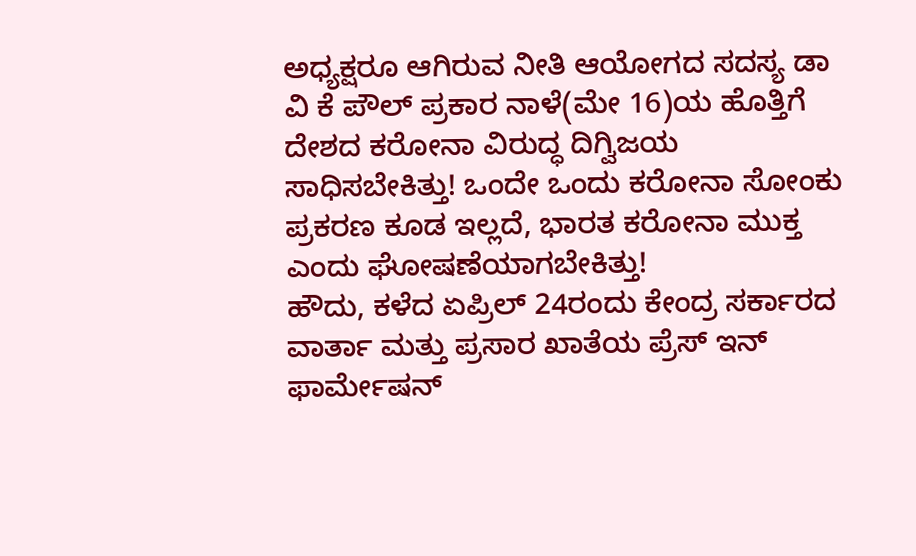ಅಧ್ಯಕ್ಷರೂ ಆಗಿರುವ ನೀತಿ ಆಯೋಗದ ಸದಸ್ಯ ಡಾ ವಿ ಕೆ ಪೌಲ್ ಪ್ರಕಾರ ನಾಳೆ(ಮೇ 16)ಯ ಹೊತ್ತಿಗೆ ದೇಶದ ಕರೋನಾ ವಿರುದ್ಧ ದಿಗ್ವಿಜಯ ಸಾಧಿಸಬೇಕಿತ್ತು! ಒಂದೇ ಒಂದು ಕರೋನಾ ಸೋಂಕು ಪ್ರಕರಣ ಕೂಡ ಇಲ್ಲದೆ, ಭಾರತ ಕರೋನಾ ಮುಕ್ತ ಎಂದು ಘೋಷಣೆಯಾಗಬೇಕಿತ್ತು!
ಹೌದು, ಕಳೆದ ಏಪ್ರಿಲ್ 24ರಂದು ಕೇಂದ್ರ ಸರ್ಕಾರದ ವಾರ್ತಾ ಮತ್ತು ಪ್ರಸಾರ ಖಾತೆಯ ಪ್ರೆಸ್ ಇನ್ ಫಾರ್ಮೇಷನ್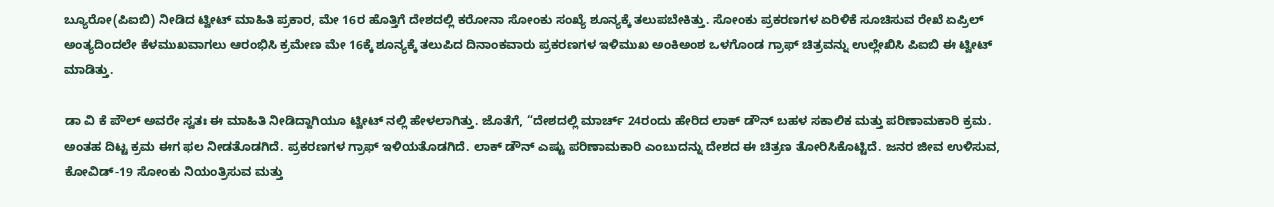ಬ್ಯೂರೋ(ಪಿಐಬಿ) ನೀಡಿದ ಟ್ವೀಟ್ ಮಾಹಿತಿ ಪ್ರಕಾರ, ಮೇ 16ರ ಹೊತ್ತಿಗೆ ದೇಶದಲ್ಲಿ ಕರೋನಾ ಸೋಂಕು ಸಂಖ್ಯೆ ಶೂನ್ಯಕ್ಕೆ ತಲುಪಬೇಕಿತ್ತು. ಸೋಂಕು ಪ್ರಕರಣಗಳ ಏರಿಳಿಕೆ ಸೂಚಿಸುವ ರೇಖೆ ಏಪ್ರಿಲ್ ಅಂತ್ಯದಿಂದಲೇ ಕೆಳಮುಖವಾಗಲು ಆರಂಭಿಸಿ ಕ್ರಮೇಣ ಮೇ 16ಕ್ಕೆ ಶೂನ್ಯಕ್ಕೆ ತಲುಪಿದ ದಿನಾಂಕವಾರು ಪ್ರಕರಣಗಳ ಇಳಿಮುಖ ಅಂಕಿಅಂಶ ಒಳಗೊಂಡ ಗ್ರಾಫ್ ಚಿತ್ರವನ್ನು ಉಲ್ಲೇಖಿಸಿ ಪಿಐಬಿ ಈ ಟ್ವೀಟ್ ಮಾಡಿತ್ತು.

ಡಾ ವಿ ಕೆ ಪೌಲ್ ಅವರೇ ಸ್ವತಃ ಈ ಮಾಹಿತಿ ನೀಡಿದ್ದಾಗಿಯೂ ಟ್ವೀಟ್ ನಲ್ಲಿ ಹೇಳಲಾಗಿತ್ತು. ಜೊತೆಗೆ, “ದೇಶದಲ್ಲಿ ಮಾರ್ಚ್ 24ರಂದು ಹೇರಿದ ಲಾಕ್ ಡೌನ್ ಬಹಳ ಸಕಾಲಿಕ ಮತ್ತು ಪರಿಣಾಮಕಾರಿ ಕ್ರಮ. ಅಂತಹ ದಿಟ್ಟ ಕ್ರಮ ಈಗ ಫಲ ನೀಡತೊಡಗಿದೆ. ಪ್ರಕರಣಗಳ ಗ್ರಾಫ್ ಇಳಿಯತೊಡಗಿದೆ. ಲಾಕ್ ಡೌನ್ ಎಷ್ಟು ಪರಿಣಾಮಕಾರಿ ಎಂಬುದನ್ನು ದೇಶದ ಈ ಚಿತ್ರಣ ತೋರಿಸಿಕೊಟ್ಟಿದೆ. ಜನರ ಜೀವ ಉಳಿಸುವ, ಕೋವಿಡ್-19 ಸೋಂಕು ನಿಯಂತ್ರಿಸುವ ಮತ್ತು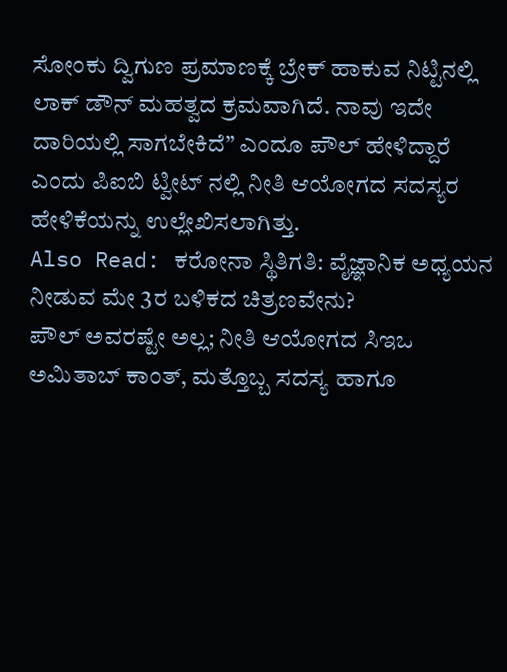ಸೋಂಕು ದ್ವಿಗುಣ ಪ್ರಮಾಣಕ್ಕೆ ಬ್ರೇಕ್ ಹಾಕುವ ನಿಟ್ಟಿನಲ್ಲಿ ಲಾಕ್ ಡೌನ್ ಮಹತ್ವದ ಕ್ರಮವಾಗಿದೆ. ನಾವು ಇದೇ ದಾರಿಯಲ್ಲಿ ಸಾಗಬೇಕಿದೆ” ಎಂದೂ ಪೌಲ್ ಹೇಳಿದ್ದಾರೆ ಎಂದು ಪಿಐಬಿ ಟ್ವೀಟ್ ನಲ್ಲಿ ನೀತಿ ಆಯೋಗದ ಸದಸ್ಯರ ಹೇಳಿಕೆಯನ್ನು ಉಲ್ಲೇಖಿಸಲಾಗಿತ್ತು.
Also Read: ಕರೋನಾ ಸ್ಥಿತಿಗತಿ: ವೈಜ್ಞಾನಿಕ ಅಧ್ಯಯನ ನೀಡುವ ಮೇ 3ರ ಬಳಿಕದ ಚಿತ್ರಣವೇನು?
ಪೌಲ್ ಅವರಷ್ಟೇ ಅಲ್ಲ; ನೀತಿ ಆಯೋಗದ ಸಿಇಒ ಅಮಿತಾಬ್ ಕಾಂತ್, ಮತ್ತೊಬ್ಬ ಸದಸ್ಯ ಹಾಗೂ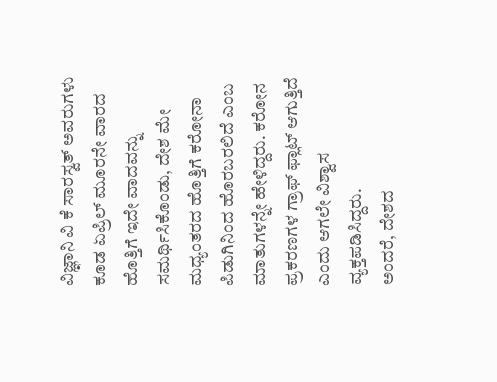ವಿಜ್ಞಾನಿ ವಿ ಕೆ ಸಾರಸ್ವತ್ ಅವರುಗಳು ಕೂಡ ಏಪ್ರಿಲ್ ಮೂರನೇ ವಾರದ ಹೊತ್ತಿಗೆ ಇದೇ ವಾದವನ್ನು ಸಮರ್ಥಿಸಿಕೊಂಡು, ದೇಶ ಮೇ ಮಧ್ಯಂತರದ ಹೊತ್ತಿಗೆ ಕರೋನಾ ಪಿಡುಗಿನಿಂದ ಹೊರಬರಲಿದೆ ಎಂಬ ಮಾತುಗಳನ್ನೇ ಹೇಳಿದ್ದರು. ಕರೋನ ಪ್ರಕರಣಗಳ ಗ್ರಾಫ್ ಫ್ಲಾಟ್ ಆಗುತ್ತಿದೆ ಎಂದು ಆಗಲೇ ವಿಶ್ವಾಸ ವ್ಯಕ್ತಪಡಿಸಿದ್ದರು.
ಅಂದರೆ, ದೇಶದ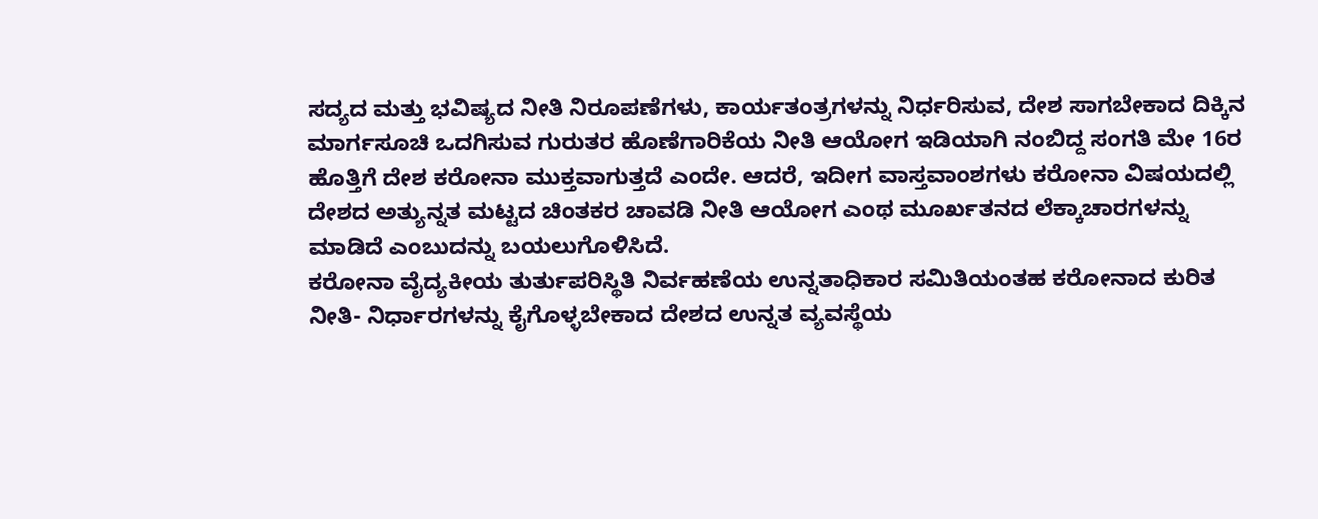ಸದ್ಯದ ಮತ್ತು ಭವಿಷ್ಯದ ನೀತಿ ನಿರೂಪಣೆಗಳು, ಕಾರ್ಯತಂತ್ರಗಳನ್ನು ನಿರ್ಧರಿಸುವ, ದೇಶ ಸಾಗಬೇಕಾದ ದಿಕ್ಕಿನ ಮಾರ್ಗಸೂಚಿ ಒದಗಿಸುವ ಗುರುತರ ಹೊಣೆಗಾರಿಕೆಯ ನೀತಿ ಆಯೋಗ ಇಡಿಯಾಗಿ ನಂಬಿದ್ದ ಸಂಗತಿ ಮೇ 16ರ ಹೊತ್ತಿಗೆ ದೇಶ ಕರೋನಾ ಮುಕ್ತವಾಗುತ್ತದೆ ಎಂದೇ. ಆದರೆ, ಇದೀಗ ವಾಸ್ತವಾಂಶಗಳು ಕರೋನಾ ವಿಷಯದಲ್ಲಿ ದೇಶದ ಅತ್ಯುನ್ನತ ಮಟ್ಟದ ಚಿಂತಕರ ಚಾವಡಿ ನೀತಿ ಆಯೋಗ ಎಂಥ ಮೂರ್ಖತನದ ಲೆಕ್ಕಾಚಾರಗಳನ್ನು ಮಾಡಿದೆ ಎಂಬುದನ್ನು ಬಯಲುಗೊಳಿಸಿದೆ.
ಕರೋನಾ ವೈದ್ಯಕೀಯ ತುರ್ತುಪರಿಸ್ಥಿತಿ ನಿರ್ವಹಣೆಯ ಉನ್ನತಾಧಿಕಾರ ಸಮಿತಿಯಂತಹ ಕರೋನಾದ ಕುರಿತ ನೀತಿ- ನಿರ್ಧಾರಗಳನ್ನು ಕೈಗೊಳ್ಳಬೇಕಾದ ದೇಶದ ಉನ್ನತ ವ್ಯವಸ್ಥೆಯ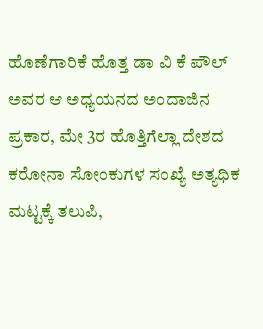ಹೊಣೆಗಾರಿಕೆ ಹೊತ್ತ ಡಾ ವಿ ಕೆ ಪೌಲ್ ಅವರ ಆ ಅಧ್ಯಯನದ ಅಂದಾಜಿನ ಪ್ರಕಾರ, ಮೇ 3ರ ಹೊತ್ತಿಗೆಲ್ಲಾ ದೇಶದ ಕರೋನಾ ಸೋಂಕುಗಳ ಸಂಖ್ಯೆ ಅತ್ಯಧಿಕ ಮಟ್ಟಕ್ಕೆ ತಲುಪಿ,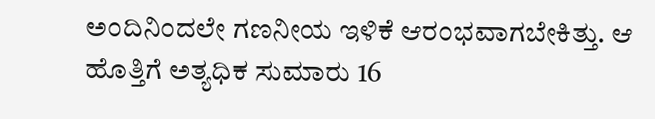ಅಂದಿನಿಂದಲೇ ಗಣನೀಯ ಇಳಿಕೆ ಆರಂಭವಾಗಬೇಕಿತ್ತು. ಆ ಹೊತ್ತಿಗೆ ಅತ್ಯಧಿಕ ಸುಮಾರು 16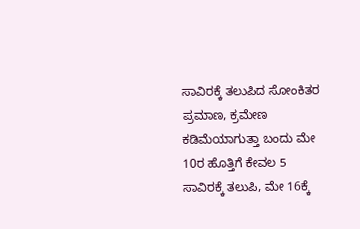ಸಾವಿರಕ್ಕೆ ತಲುಪಿದ ಸೋಂಕಿತರ ಪ್ರಮಾಣ, ಕ್ರಮೇಣ ಕಡಿಮೆಯಾಗುತ್ತಾ ಬಂದು ಮೇ 10ರ ಹೊತ್ತಿಗೆ ಕೇವಲ 5 ಸಾವಿರಕ್ಕೆ ತಲುಪಿ, ಮೇ 16ಕ್ಕೆ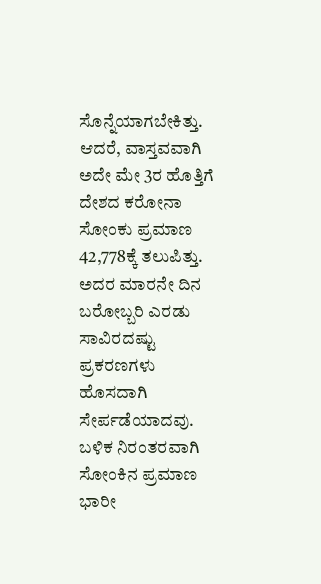ಸೊನ್ನೆಯಾಗಬೇಕಿತ್ತು.
ಆದರೆ, ವಾಸ್ತವವಾಗಿ ಅದೇ ಮೇ 3ರ ಹೊತ್ತಿಗೆ ದೇಶದ ಕರೋನಾ ಸೋಂಕು ಪ್ರಮಾಣ 42,778ಕ್ಕೆ ತಲುಪಿತ್ತು. ಅದರ ಮಾರನೇ ದಿನ ಬರೋಬ್ಬರಿ ಎರಡು ಸಾವಿರದಷ್ಟು ಪ್ರಕರಣಗಳು ಹೊಸದಾಗಿ ಸೇರ್ಪಡೆಯಾದವು. ಬಳಿಕ ನಿರಂತರವಾಗಿ ಸೋಂಕಿನ ಪ್ರಮಾಣ ಭಾರೀ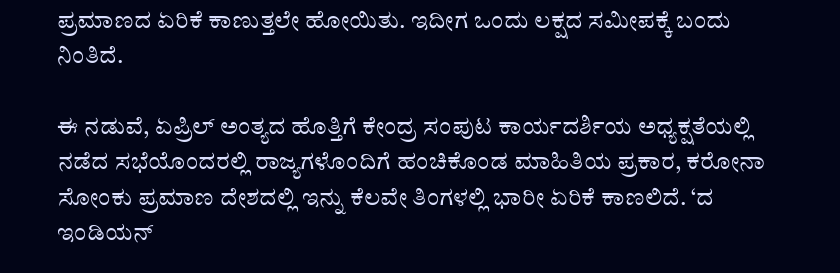ಪ್ರಮಾಣದ ಏರಿಕೆ ಕಾಣುತ್ತಲೇ ಹೋಯಿತು. ಇದೀಗ ಒಂದು ಲಕ್ಷದ ಸಮೀಪಕ್ಕೆ ಬಂದು ನಿಂತಿದೆ.

ಈ ನಡುವೆ, ಏಪ್ರಿಲ್ ಅಂತ್ಯದ ಹೊತ್ತಿಗೆ ಕೇಂದ್ರ ಸಂಪುಟ ಕಾರ್ಯದರ್ಶಿಯ ಅಧ್ಯಕ್ಷತೆಯಲ್ಲಿ ನಡೆದ ಸಭೆಯೊಂದರಲ್ಲಿ ರಾಜ್ಯಗಳೊಂದಿಗೆ ಹಂಚಿಕೊಂಡ ಮಾಹಿತಿಯ ಪ್ರಕಾರ, ಕರೋನಾ ಸೋಂಕು ಪ್ರಮಾಣ ದೇಶದಲ್ಲಿ ಇನ್ನು ಕೆಲವೇ ತಿಂಗಳಲ್ಲಿ ಭಾರೀ ಏರಿಕೆ ಕಾಣಲಿದೆ. ‘ದ ಇಂಡಿಯನ್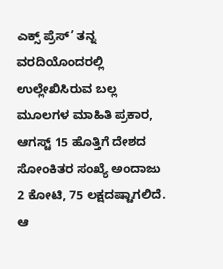ಎಕ್ಸ್ ಪ್ರೆಸ್’ ತನ್ನ ವರದಿಯೊಂದರಲ್ಲಿ ಉಲ್ಲೇಖಿಸಿರುವ ಬಲ್ಲ ಮೂಲಗಳ ಮಾಹಿತಿ ಪ್ರಕಾರ, ಆಗಸ್ಟ್ 15 ಹೊತ್ತಿಗೆ ದೇಶದ ಸೋಂಕಿತರ ಸಂಖ್ಯೆ ಅಂದಾಜು 2 ಕೋಟಿ, 75 ಲಕ್ಷದಷ್ಟಾಗಲಿದೆ. ಆ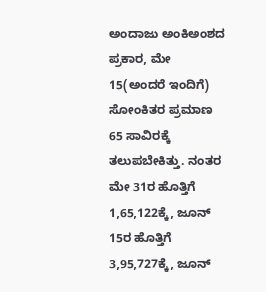ಅಂದಾಜು ಅಂಕಿಅಂಶದ ಪ್ರಕಾರ, ಮೇ 15(ಅಂದರೆ ಇಂದಿಗೆ) ಸೋಂಕಿತರ ಪ್ರಮಾಣ 65 ಸಾವಿರಕ್ಕೆ ತಲುಪಬೇಕಿತ್ತು. ನಂತರ ಮೇ 31ರ ಹೊತ್ತಿಗೆ 1,65,122ಕ್ಕೆ, ಜೂನ್ 15ರ ಹೊತ್ತಿಗೆ 3,95,727ಕ್ಕೆ, ಜೂನ್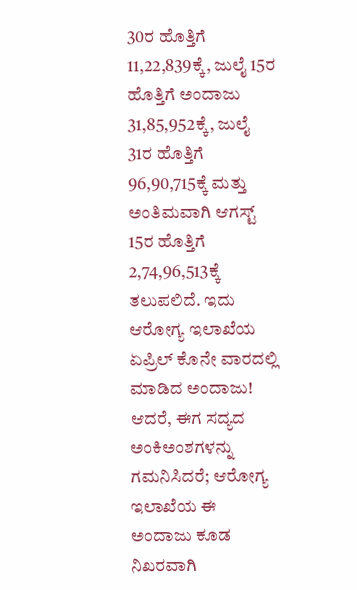30ರ ಹೊತ್ತಿಗೆ 11,22,839ಕ್ಕೆ, ಜುಲೈ 15ರ ಹೊತ್ತಿಗೆ ಅಂದಾಜು 31,85,952ಕ್ಕೆ, ಜುಲೈ 31ರ ಹೊತ್ತಿಗೆ 96,90,715ಕ್ಕೆ ಮತ್ತು ಅಂತಿಮವಾಗಿ ಆಗಸ್ಟ್ 15ರ ಹೊತ್ತಿಗೆ 2,74,96,513ಕ್ಕೆ ತಲುಪಲಿದೆ. ಇದು ಆರೋಗ್ಯ ಇಲಾಖೆಯ ಏಪ್ರಿಲ್ ಕೊನೇ ವಾರದಲ್ಲಿ ಮಾಡಿದ ಅಂದಾಜು!
ಆದರೆ, ಈಗ ಸದ್ಯದ ಅಂಕಿಅಂಶಗಳನ್ನು ಗಮನಿಸಿದರೆ; ಆರೋಗ್ಯ ಇಲಾಖೆಯ ಈ ಅಂದಾಜು ಕೂಡ ನಿಖರವಾಗಿ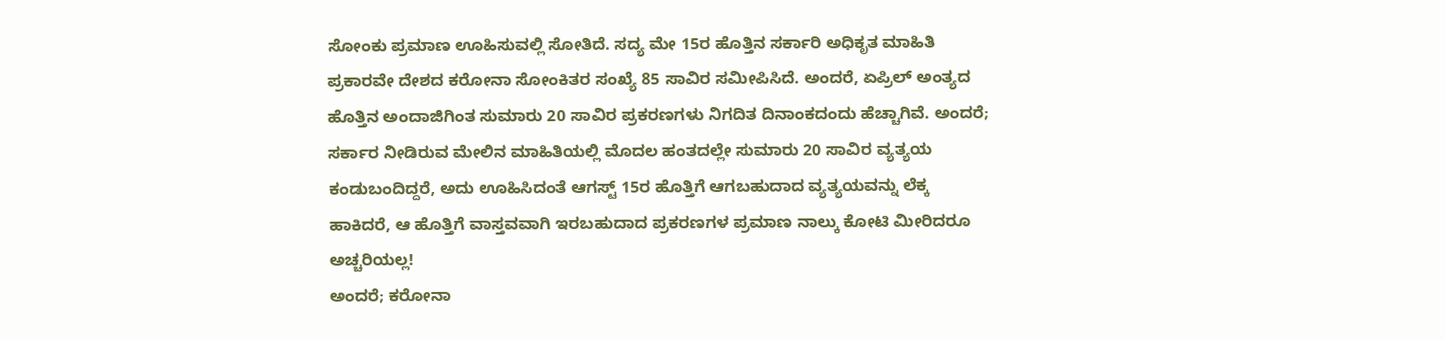ಸೋಂಕು ಪ್ರಮಾಣ ಊಹಿಸುವಲ್ಲಿ ಸೋತಿದೆ. ಸದ್ಯ ಮೇ 15ರ ಹೊತ್ತಿನ ಸರ್ಕಾರಿ ಅಧಿಕೃತ ಮಾಹಿತಿ ಪ್ರಕಾರವೇ ದೇಶದ ಕರೋನಾ ಸೋಂಕಿತರ ಸಂಖ್ಯೆ 85 ಸಾವಿರ ಸಮೀಪಿಸಿದೆ. ಅಂದರೆ, ಏಪ್ರಿಲ್ ಅಂತ್ಯದ ಹೊತ್ತಿನ ಅಂದಾಜಿಗಿಂತ ಸುಮಾರು 20 ಸಾವಿರ ಪ್ರಕರಣಗಳು ನಿಗದಿತ ದಿನಾಂಕದಂದು ಹೆಚ್ಚಾಗಿವೆ. ಅಂದರೆ; ಸರ್ಕಾರ ನೀಡಿರುವ ಮೇಲಿನ ಮಾಹಿತಿಯಲ್ಲಿ ಮೊದಲ ಹಂತದಲ್ಲೇ ಸುಮಾರು 20 ಸಾವಿರ ವ್ಯತ್ಯಯ ಕಂಡುಬಂದಿದ್ದರೆ, ಅದು ಊಹಿಸಿದಂತೆ ಆಗಸ್ಟ್ 15ರ ಹೊತ್ತಿಗೆ ಆಗಬಹುದಾದ ವ್ಯತ್ಯಯವನ್ನು ಲೆಕ್ಕ ಹಾಕಿದರೆ, ಆ ಹೊತ್ತಿಗೆ ವಾಸ್ತವವಾಗಿ ಇರಬಹುದಾದ ಪ್ರಕರಣಗಳ ಪ್ರಮಾಣ ನಾಲ್ಕು ಕೋಟಿ ಮೀರಿದರೂ ಅಚ್ಚರಿಯಲ್ಲ!
ಅಂದರೆ; ಕರೋನಾ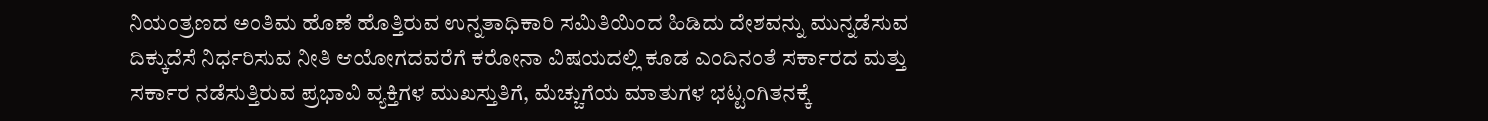ನಿಯಂತ್ರಣದ ಅಂತಿಮ ಹೊಣೆ ಹೊತ್ತಿರುವ ಉನ್ನತಾಧಿಕಾರಿ ಸಮಿತಿಯಿಂದ ಹಿಡಿದು ದೇಶವನ್ನು ಮುನ್ನಡೆಸುವ ದಿಕ್ಕುದೆಸೆ ನಿರ್ಧರಿಸುವ ನೀತಿ ಆಯೋಗದವರೆಗೆ ಕರೋನಾ ವಿಷಯದಲ್ಲಿ ಕೂಡ ಎಂದಿನಂತೆ ಸರ್ಕಾರದ ಮತ್ತು ಸರ್ಕಾರ ನಡೆಸುತ್ತಿರುವ ಪ್ರಭಾವಿ ವ್ಯಕ್ತಿಗಳ ಮುಖಸ್ತುತಿಗೆ, ಮೆಚ್ಚುಗೆಯ ಮಾತುಗಳ ಭಟ್ಟಂಗಿತನಕ್ಕೆ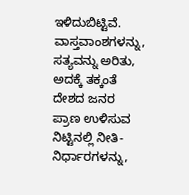ಇಳಿದುಬಿಟ್ಟಿವೆ. ವಾಸ್ತವಾಂಶಗಳನ್ನು, ಸತ್ಯವನ್ನು ಅರಿತು, ಅದಕ್ಕೆ ತಕ್ಕಂತೆ ದೇಶದ ಜನರ ಪ್ರಾಣ ಉಳಿಸುವ ನಿಟ್ಟಿನಲ್ಲಿ ನೀತಿ-ನಿರ್ಧಾರಗಳನ್ನು,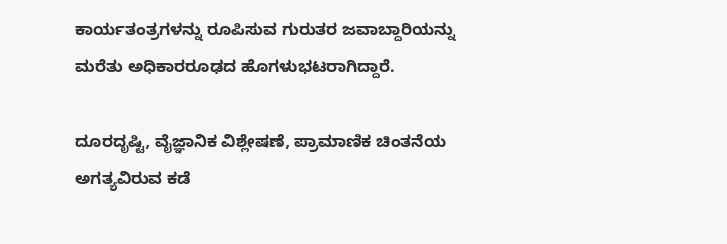ಕಾರ್ಯತಂತ್ರಗಳನ್ನು ರೂಪಿಸುವ ಗುರುತರ ಜವಾಬ್ದಾರಿಯನ್ನು ಮರೆತು ಅಧಿಕಾರರೂಢದ ಹೊಗಳುಭಟರಾಗಿದ್ದಾರೆ.

ದೂರದೃಷ್ಟಿ, ವೈಜ್ಞಾನಿಕ ವಿಶ್ಲೇಷಣೆ, ಪ್ರಾಮಾಣಿಕ ಚಿಂತನೆಯ ಅಗತ್ಯವಿರುವ ಕಡೆ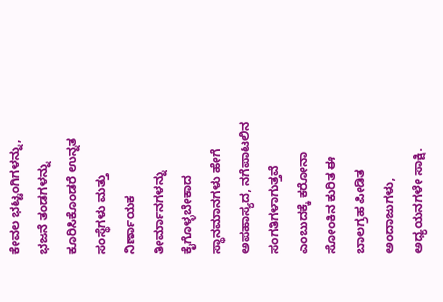ಕೇವಲ ಭಟ್ಟಂಗಿಗಳನ್ನು, ಭಜನೆ ತಂಡಗಳನ್ನು ಕೂರಿಸಿಕೊಂಡರೆ ಉನ್ನತ ಸಂಸ್ಥೆಗಳು ಮತ್ತು ನಿರ್ಣಾಯಕ ತೀರ್ಮಾನಗಳನ್ನು ಕೈಗೊಳ್ಳಬೇಕಾದ ಸ್ಥಾನಮಾನಗಳು ಹೇಗೆ ಅಪಹಾಸ್ಯದ, ನಗೆಪಾಟಲಿನ ಸಂಗತಿಗಳಾಗುತ್ತವೆ ಎಂಬುದಕ್ಕೆ ಕರೋನಾ ಸೋಂಕಿನ ಕುರಿತ ಈ ಬಾಲಗ್ರಹ ಪೀಡಿತ ಅಂದಾಜುಗಳು, ಅಧ್ಯಯನಗಳೇ ಸಾಕ್ಷಿ.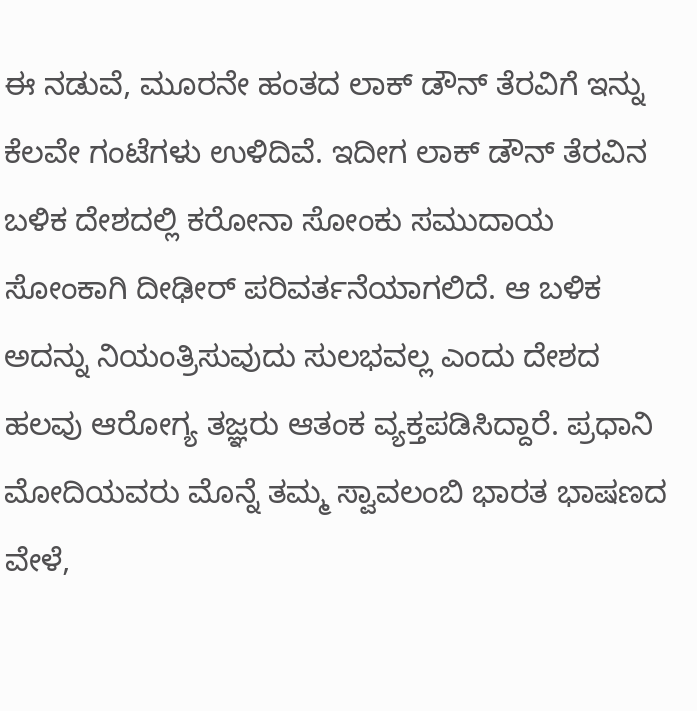ಈ ನಡುವೆ, ಮೂರನೇ ಹಂತದ ಲಾಕ್ ಡೌನ್ ತೆರವಿಗೆ ಇನ್ನು ಕೆಲವೇ ಗಂಟೆಗಳು ಉಳಿದಿವೆ. ಇದೀಗ ಲಾಕ್ ಡೌನ್ ತೆರವಿನ ಬಳಿಕ ದೇಶದಲ್ಲಿ ಕರೋನಾ ಸೋಂಕು ಸಮುದಾಯ ಸೋಂಕಾಗಿ ದೀಢೀರ್ ಪರಿವರ್ತನೆಯಾಗಲಿದೆ. ಆ ಬಳಿಕ ಅದನ್ನು ನಿಯಂತ್ರಿಸುವುದು ಸುಲಭವಲ್ಲ ಎಂದು ದೇಶದ ಹಲವು ಆರೋಗ್ಯ ತಜ್ಞರು ಆತಂಕ ವ್ಯಕ್ತಪಡಿಸಿದ್ದಾರೆ. ಪ್ರಧಾನಿ ಮೋದಿಯವರು ಮೊನ್ನೆ ತಮ್ಮ ಸ್ವಾವಲಂಬಿ ಭಾರತ ಭಾಷಣದ ವೇಳೆ,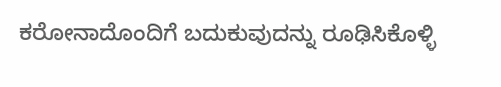ಕರೋನಾದೊಂದಿಗೆ ಬದುಕುವುದನ್ನು ರೂಢಿಸಿಕೊಳ್ಳಿ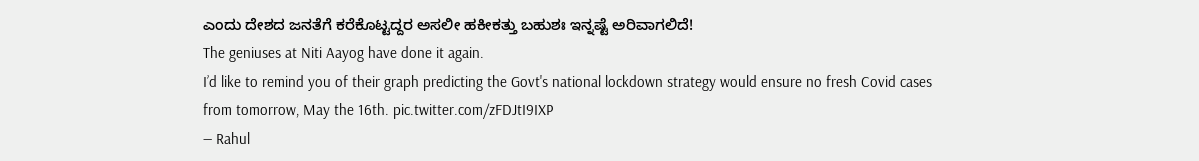ಎಂದು ದೇಶದ ಜನತೆಗೆ ಕರೆಕೊಟ್ಟದ್ದರ ಅಸಲೀ ಹಕೀಕತ್ತು ಬಹುಶಃ ಇನ್ನಷ್ಟೆ ಅರಿವಾಗಲಿದೆ!
The geniuses at Niti Aayog have done it again.
I’d like to remind you of their graph predicting the Govt's national lockdown strategy would ensure no fresh Covid cases from tomorrow, May the 16th. pic.twitter.com/zFDJtI9IXP
— Rahul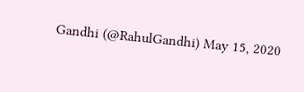Gandhi (@RahulGandhi) May 15, 2020